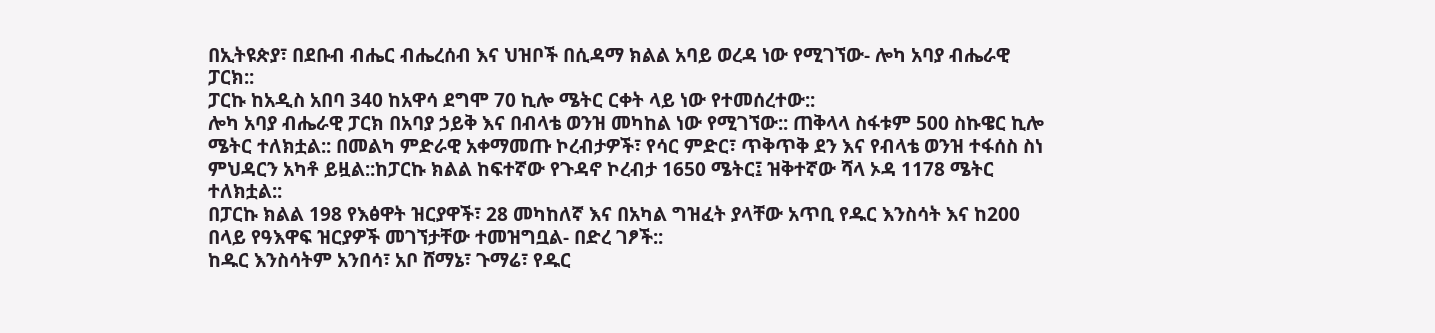በኢትዩጵያ፣ በደቡብ ብሔር ብሔረሰብ እና ህዝቦች በሲዳማ ክልል አባይ ወረዳ ነው የሚገኘው- ሎካ አባያ ብሔራዊ ፓርክ::
ፓርኩ ከአዲስ አበባ 340 ከአዋሳ ደግሞ 70 ኪሎ ሜትር ርቀት ላይ ነው የተመሰረተው::
ሎካ አባያ ብሔራዊ ፓርክ በአባያ ኃይቅ እና በብላቴ ወንዝ መካከል ነው የሚገኘው:: ጠቅላላ ስፋቱም 500 ስኩዌር ኪሎ ሜትር ተለክቷል:: በመልካ ምድራዊ አቀማመጡ ኮረብታዎች፣ የሳር ምድር፣ ጥቅጥቅ ደን እና የብላቴ ወንዝ ተፋሰስ ስነ ምህዳርን አካቶ ይዟል::ከፓርኩ ክልል ከፍተኛው የጉዳኖ ኮረብታ 1650 ሜትር፤ ዝቅተኛው ሻላ ኦዳ 1178 ሜትር ተለክቷል::
በፓርኩ ክልል 198 የእፅዋት ዝርያዋች፣ 28 መካከለኛ እና በአካል ግዝፈት ያላቸው አጥቢ የዱር እንስሳት እና ከ200 በላይ የዓእዋፍ ዝርያዎች መገኘታቸው ተመዝግቧል- በድረ ገፆች::
ከዱር እንስሳትም አንበሳ፣ አቦ ሸማኔ፣ ጉማሬ፣ የዱር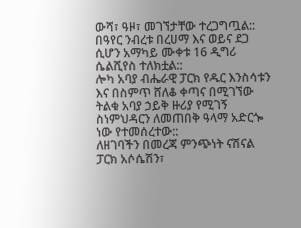ውሻ፣ ዓዞ፣ መገኘታቸው ተረጋግጧል::
በዓየር ንብረቱ በረሀማ እና ወይና ደጋ ሲሆን አማካይ ሙቀቱ 16 ዲግሪ ሴልሺየስ ተለክቷል::
ሎካ አባያ ብሔራዊ ፓርክ የዱር እንስሳቱን እና በስምጥ ሸለቆ ቀጣና በሚገኘው ትልቁ አባያ ኃይቅ ዙሪያ የሚገኝ ስነምህዳርን ለመጠበቅ ዓላማ አድርጐ ነው የተመሰረተው::
ለዘገባችን በመረጃ ምንጭነት ናሽናል ፓርክ አሶሴሽን፣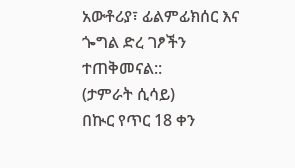አውቶሪያ፣ ፊልምፊክሰር እና ጐግል ድረ ገፆችን ተጠቅመናል::
(ታምራት ሲሳይ)
በኲር የጥር 18 ቀን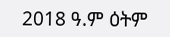2018 ዓ.ም ዕትም